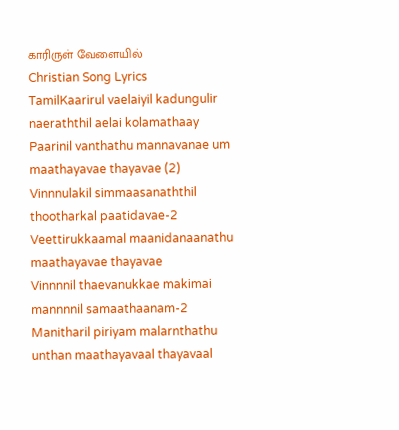காரிருள் வேளையில்
Christian Song Lyrics
TamilKaarirul vaelaiyil kadungulir naeraththil aelai kolamathaay
Paarinil vanthathu mannavanae um maathayavae thayavae (2)
Vinnnulakil simmaasanaththil thootharkal paatidavae-2
Veettirukkaamal maanidanaanathu maathayavae thayavae
Vinnnnil thaevanukkae makimai mannnnil samaathaanam-2
Manitharil piriyam malarnthathu unthan maathayavaal thayavaal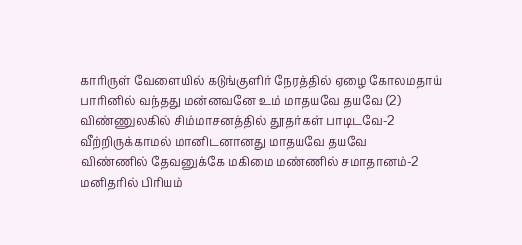காரிருள் வேளையில் கடுங்குளிர் நேரத்தில் ஏழை கோலமதாய்
பாரினில் வந்தது மன்னவனே உம் மாதயவே தயவே (2)
விண்ணுலகில் சிம்மாசனத்தில் தூதர்கள் பாடிடவே-2
வீற்றிருக்காமல் மானிடனானது மாதயவே தயவே
விண்ணில் தேவனுக்கே மகிமை மண்ணில் சமாதானம்-2
மனிதரில் பிரியம்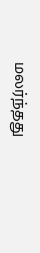மலர்ந்தது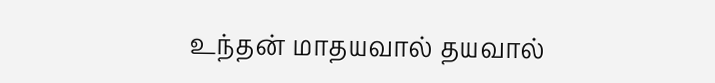உந்தன் மாதயவால் தயவால்